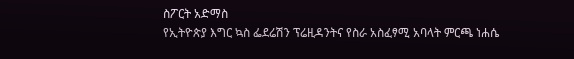ስፖርት አድማስ
የኢትዮጵያ እግር ኳስ ፌደሬሽን ፕሬዚዳንትና የስራ አስፈፃሚ አባላት ምርጫ ነሐሴ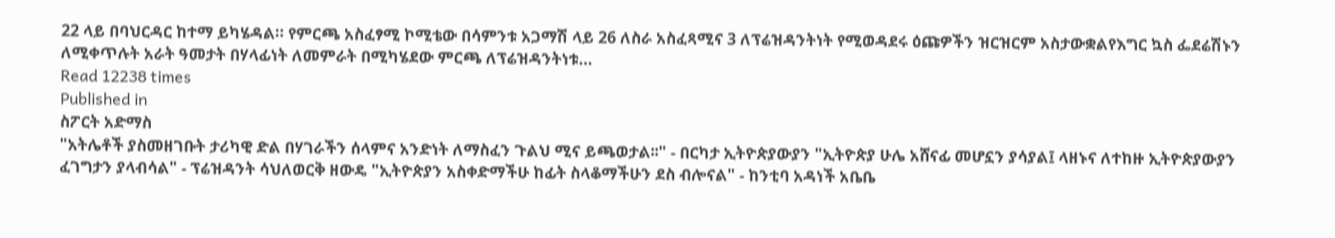22 ላይ በባህርዳር ከተማ ይካሄዳል። የምርጫ አስፈፃሚ ኮሚቴው በሳምንቱ አጋማሽ ላይ 26 ለስራ አስፈጻሚና 3 ለፕሬዝዳንትነት የሚወዳደሩ ዕጩዎችን ዝርዝርም አስታውቋልየእግር ኳስ ፌደሬሽኑን ለሚቀጥሉት አራት ዓመታት በሃላፊነት ለመምራት በሚካሄደው ምርጫ ለፕሬዝዳንትነቱ…
Read 12238 times
Published in
ስፖርት አድማስ
"አትሌቶች ያስመዘገቡት ታሪካዊ ድል በሃገራችን ሰላምና አንድነት ለማስፈን ጉልህ ሚና ይጫወታል፡፡" - በርካታ ኢትዮጵያውያን "ኢትዮጵያ ሁሌ አሸናፊ መሆኗን ያሳያል፤ ላዘኑና ለተከዙ ኢትዮጵያውያን ፈገግታን ያላብሳል" - ፕሬዝዳንት ሳህለወርቅ ዘውዴ "ኢትዮጵያን አስቀድማችሁ ከፊት ስላቆማችሁን ደስ ብሎናል" - ከንቲባ አዳነች አቤቤ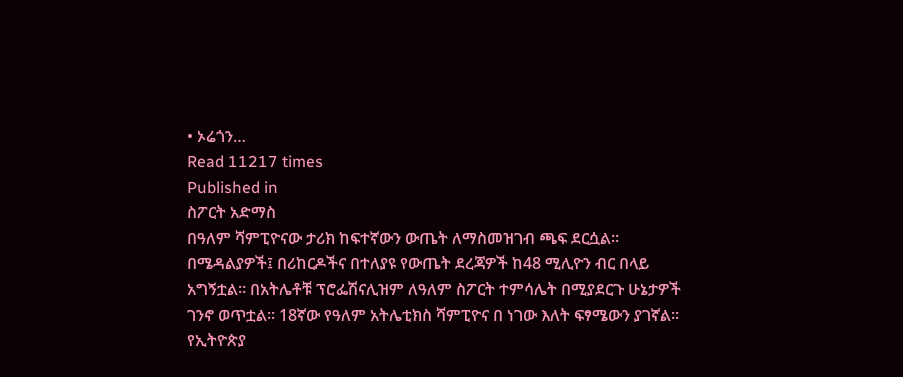• ኦሬጎን…
Read 11217 times
Published in
ስፖርት አድማስ
በዓለም ሻምፒዮናው ታሪክ ከፍተኛውን ውጤት ለማስመዝገብ ጫፍ ደርሷል፡፡ በሜዳልያዎች፤ በሪከርዶችና በተለያዩ የውጤት ደረጃዎች ከ48 ሚሊዮን ብር በላይ አግኝቷል፡፡ በአትሌቶቹ ፕሮፌሽናሊዝም ለዓለም ስፖርት ተምሳሌት በሚያደርጉ ሁኔታዎች ገንኖ ወጥቷል፡፡ 18ኛው የዓለም አትሌቲክስ ሻምፒዮና በ ነገው እለት ፍፃሜውን ያገኛል፡፡ የኢትዮጵያ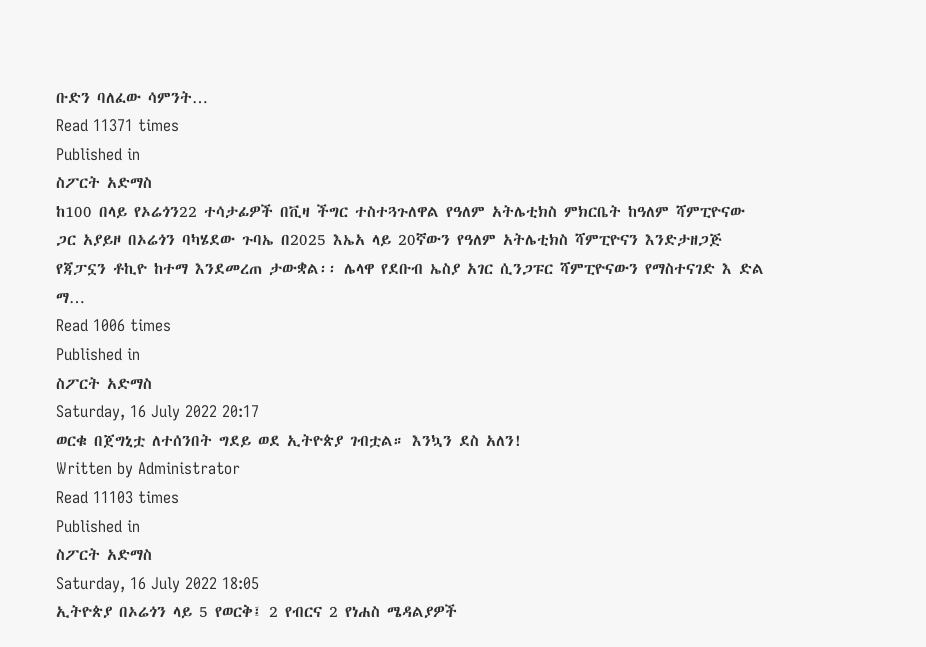ቡድን ባለፈው ሳምንት…
Read 11371 times
Published in
ስፖርት አድማስ
ከ100 በላይ የኦሬጎን22 ተሳታፊዎች በቪዛ ችግር ተስተጓጉለዋል የዓለም አትሌቲክስ ምክርቤት ከዓለም ሻምፒዮናው ጋር አያይዞ በኦሬጎን ባካሄደው ጉባኤ በ2025 እኤአ ላይ 20ኛውን የዓለም አትሌቲክስ ሻምፒዮናን እንድታዘጋጅ የጃፓኗን ቶኪዮ ከተማ እንደመረጠ ታውቋል፡፡ ሌላዋ የደቡብ ኤስያ አገር ሲንጋፑር ሻምፒዮናውን የማስተናገድ እ ድል ማ…
Read 1006 times
Published in
ስፖርት አድማስ
Saturday, 16 July 2022 20:17
ወርቁ በጀግኒቷ ለተሰንበት ግደይ ወደ ኢትዮጵያ ገብቷል። እንኳን ደስ አለን!
Written by Administrator
Read 11103 times
Published in
ስፖርት አድማስ
Saturday, 16 July 2022 18:05
ኢትዮጵያ በኦሬጎን ላይ 5 የወርቅ፤ 2 የብርና 2 የነሐስ ሜዳልያዎች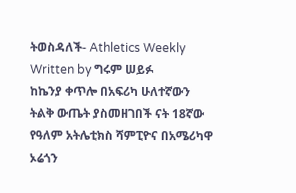ትወስዳለች- Athletics Weekly
Written by ግሩም ሠይፉ
ከኬንያ ቀጥሎ በአፍሪካ ሁለተኛውን ትልቅ ውጤት ያስመዘገበች ናት 18ኛው የዓለም አትሌቲክስ ሻምፒዮና በአሜሪካዋ ኦሬጎን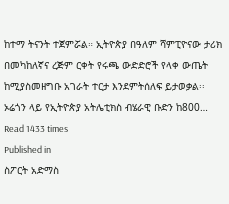ከተማ ትናንት ተጀምሯል። ኢትዮጵያ በዓለም ሻምፒዮናው ታሪክ በመካከለኛና ረጅም ርቀት የሩጫ ውድድሮች የላቀ ውጤት ከሚያስመዘግቡ አገራት ተርታ እንደምትሰለፍ ይታወቃል፡፡ ኦሬጎን ላይ የኢትዮጵያ አትሌቲክስ ብሄራዊ ቡድን ከ800…
Read 1433 times
Published in
ስፖርት አድማስ